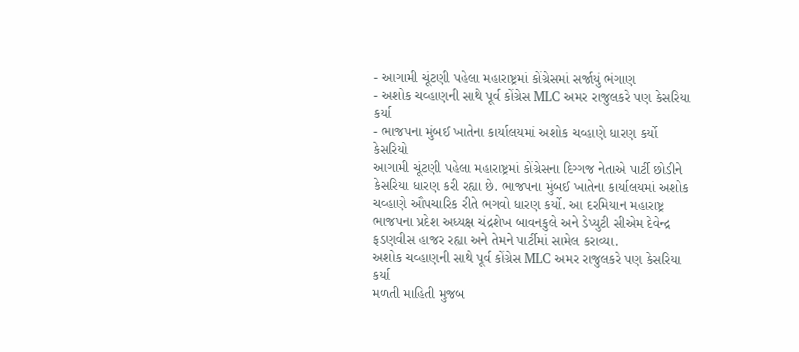- આગામી ચૂંટણી પહેલા મહારાષ્ટ્રમાં કોંગ્રેસમાં સર્જાયું ભંગાણ
- અશોક ચવ્હાણની સાથે પૂર્વ કોંગ્રેસ MLC અમર રાજુલકરે પણ કેસરિયા કર્યા
- ભાજપના મુંબઈ ખાતેના કાર્યાલયમાં અશોક ચવ્હાણે ધારણ કર્યો કેસરિયો
આગામી ચૂંટણી પહેલા મહારાષ્ટ્રમાં કોંગ્રેસના દિગ્ગજ નેતાએ પાર્ટી છોડીને કેસરિયા ધારણ કરી રહ્યા છે. ભાજપના મુંબઈ ખાતેના કાર્યાલયમાં અશોક ચવ્હાણે ઔપચારિક રીતે ભગવો ધારણ કર્યો. આ દરમિયાન મહારાષ્ટ્ર ભાજપના પ્રદેશ અધ્યક્ષ ચંદ્રશેખ બાવનકુલે અને ડેપ્યુટી સીએમ દેવેન્દ્ર ફડણવીસ હાજર રહ્યા અને તેમને પાર્ટીમાં સામેલ કરાવ્યા.
અશોક ચવ્હાણની સાથે પૂર્વ કોંગ્રેસ MLC અમર રાજુલકરે પણ કેસરિયા કર્યા
મળતી માહિતી મુજબ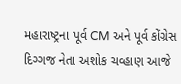મહારાષ્ટ્રના પૂર્વ CM અને પૂર્વ કોંગ્રેસ દિગ્ગજ નેતા અશોક ચવ્હાણ આજે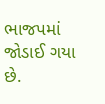ભાજપમાં જોડાઈ ગયા છે.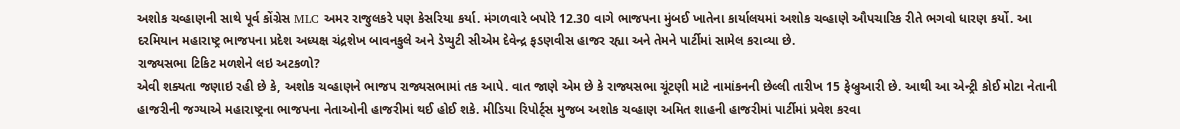અશોક ચવ્હાણની સાથે પૂર્વ કોંગ્રેસ MLC અમર રાજુલકરે પણ કેસરિયા કર્યા. મંગળવારે બપોરે 12.30 વાગે ભાજપના મુંબઈ ખાતેના કાર્યાલયમાં અશોક ચવ્હાણે ઔપચારિક રીતે ભગવો ધારણ કર્યો. આ દરમિયાન મહારાષ્ટ્ર ભાજપના પ્રદેશ અધ્યક્ષ ચંદ્રશેખ બાવનકુલે અને ડેપ્યુટી સીએમ દેવેન્દ્ર ફડણવીસ હાજર રહ્યા અને તેમને પાર્ટીમાં સામેલ કરાવ્યા છે.
રાજ્યસભા ટિકિટ મળશેને લઇ અટકળો?
એવી શક્યતા જણાઇ રહી છે કે, અશોક ચવ્હાણને ભાજપ રાજ્યસભામાં તક આપે. વાત જાણે એમ છે કે રાજ્યસભા ચૂંટણી માટે નામાંકનની છેલ્લી તારીખ 15 ફેબ્રુઆરી છે. આથી આ એન્ટ્રી કોઈ મોટા નેતાની હાજરીની જગ્યાએ મહારાષ્ટ્રના ભાજપના નેતાઓની હાજરીમાં થઈ હોઈ શકે. મીડિયા રિપોર્ટ્સ મુજબ અશોક ચવ્હાણ અમિત શાહની હાજરીમાં પાર્ટીમાં પ્રવેશ કરવા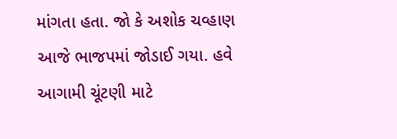માંગતા હતા. જો કે અશોક ચવ્હાણ આજે ભાજપમાં જોડાઈ ગયા. હવે આગામી ચૂંટણી માટે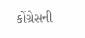કોંગ્રેસની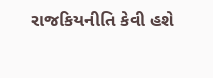રાજકિયનીતિ કેવી હશે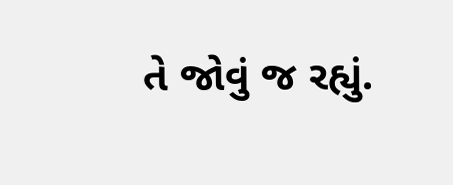તે જોવું જ રહ્યું.